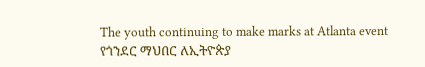The youth continuing to make marks at Atlanta event
የጎንደር ማህበር ለኢትዮጵያ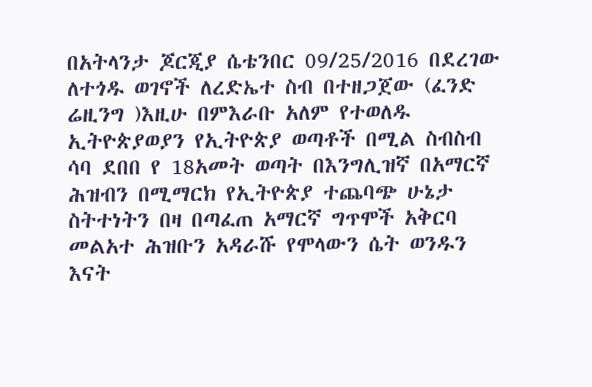በአትላንታ ጆርጂያ ሴቴንበር 09/25/2016 በደረገው ለተጎዱ ወገኖች ለረድኤተ ስብ በተዘጋጀው (ፈንድ ሬዚንግ )እዚሁ በምእራቡ አለም የተወለዱ ኢትዮጵያወያን የኢትዮጵያ ወጣቶች በሚል ስብስብ ሳባ ደበበ የ 18አመት ወጣት በእንግሊዝኛ በአማርኛ ሕዝብን በሚማርክ የኢትዮጵያ ተጨባጭ ሁኔታ ስትተነትን በዛ በጣፈጠ አማርኛ ግጥሞች አቅርባ መልአተ ሕዝቡን አዳራሹ የሞላውን ሴት ወንዱን እናት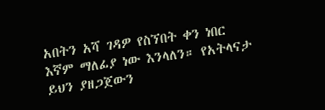አበትን አሻ ገዳዎ የስኘበት ቀን ነበር እኛም ማለፊያ ነው እንላለን። የአትላናታ ይህን ያዘጋጀውን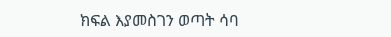ክፍል እያመስገን ወጣት ሳባ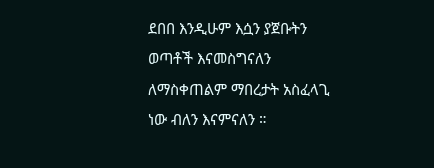ደበበ እንዲሁም እሷን ያጀቡትን ወጣቶች እናመስግናለን ለማስቀጠልም ማበረታት አስፈላጊ ነው ብለን እናምናለን ።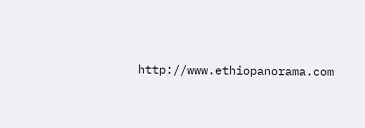http://www.ethiopanorama.com